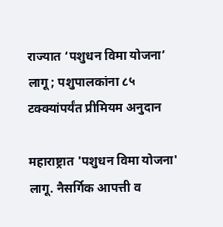राज्यात ‘पशुधन विमा योजना’ लागू; पशुपालकांना ८५ टक्क्यांपर्यंत प्रीमियम अनुदान

महाराष्ट्रात 'पशुधन विमा योजना' लागू. नैसर्गिक आपत्ती व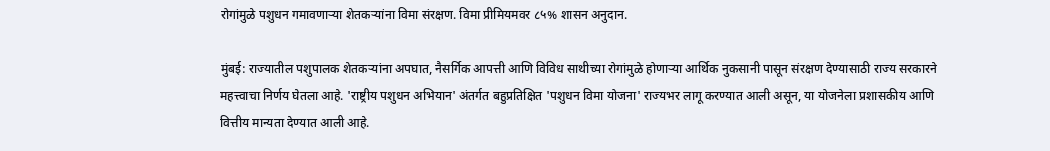रोगांमुळे पशुधन गमावणाऱ्या शेतकऱ्यांना विमा संरक्षण. विमा प्रीमियमवर ८५% शासन अनुदान.

मुंबई: राज्यातील पशुपालक शेतकऱ्यांना अपघात, नैसर्गिक आपत्ती आणि विविध साथीच्या रोगांमुळे होणाऱ्या आर्थिक नुकसानी पासून संरक्षण देण्यासाठी राज्य सरकारने महत्त्वाचा निर्णय घेतला आहे. 'राष्ट्रीय पशुधन अभियान' अंतर्गत बहुप्रतिक्षित 'पशुधन विमा योजना' राज्यभर लागू करण्यात आली असून, या योजनेला प्रशासकीय आणि वित्तीय मान्यता देण्यात आली आहे.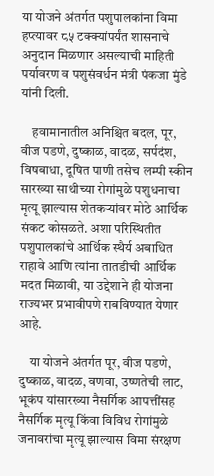या योजने अंतर्गत पशुपालकांना विमा हप्त्यावर ८५ टक्क्यांपर्यंत शासनाचे अनुदान मिळणार असल्याची माहिती पर्यावरण व पशुसंवर्धन मंत्री पंकजा मुंडे यांनी दिली.

    हवामानातील अनिश्चित बदल, पूर, वीज पडणे, दुष्काळ, वादळ, सर्पदंश, विषबाधा, दूषित पाणी तसेच लम्पी स्कीन सारख्या साथीच्या रोगांमुळे पशुधनाचा मृत्यू झाल्यास शेतकऱ्यांवर मोठे आर्थिक संकट कोसळते. अशा परिस्थितीत पशुपालकांचे आर्थिक स्थैर्य अबाधित राहावे आणि त्यांना तातडीची आर्थिक मदत मिळावी, या उद्देशाने ही योजना राज्यभर प्रभावीपणे राबविण्यात येणार आहे.

    या योजने अंतर्गत पूर, वीज पडणे, दुष्काळ, वादळ, वणवा, उष्णतेची लाट, भूकंप यांसारख्या नैसर्गिक आपत्तींसह नैसर्गिक मृत्यू किंवा विविध रोगांमुळे जनावरांचा मृत्यू झाल्यास विमा संरक्षण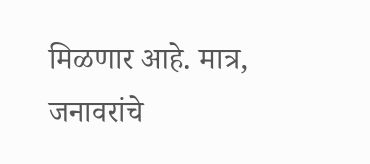मिळणार आहे. मात्र, जनावरांचे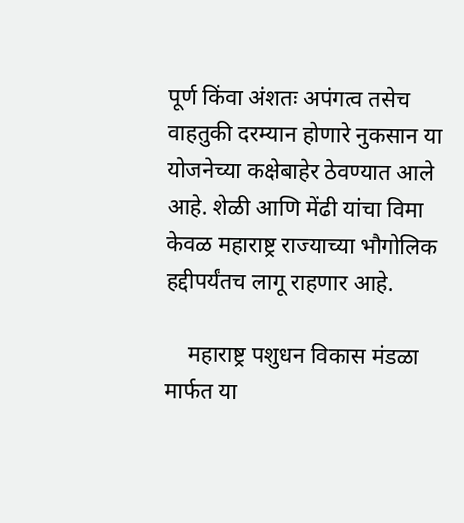पूर्ण किंवा अंशतः अपंगत्व तसेच वाहतुकी दरम्यान होणारे नुकसान या योजनेच्या कक्षेबाहेर ठेवण्यात आले आहे. शेळी आणि मेंढी यांचा विमा केवळ महाराष्ट्र राज्याच्या भौगोलिक हद्दीपर्यंतच लागू राहणार आहे.

    महाराष्ट्र पशुधन विकास मंडळा मार्फत या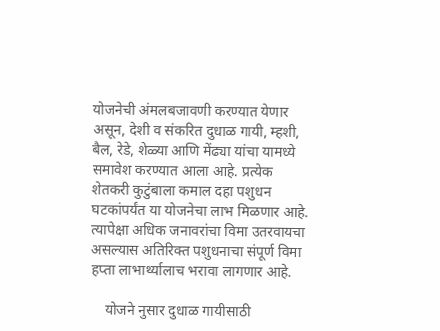योजनेची अंमलबजावणी करण्यात येणार असून, देशी व संकरित दुधाळ गायी, म्हशी, बैल, रेडे, शेळ्या आणि मेंढ्या यांचा यामध्ये समावेश करण्यात आला आहे. प्रत्येक शेतकरी कुटुंबाला कमाल दहा पशुधन घटकांपर्यंत या योजनेचा लाभ मिळणार आहे. त्यापेक्षा अधिक जनावरांचा विमा उतरवायचा असल्यास अतिरिक्त पशुधनाचा संपूर्ण विमा हप्ता लाभार्थ्यालाच भरावा लागणार आहे.

    योजने नुसार दुधाळ गायीसाठी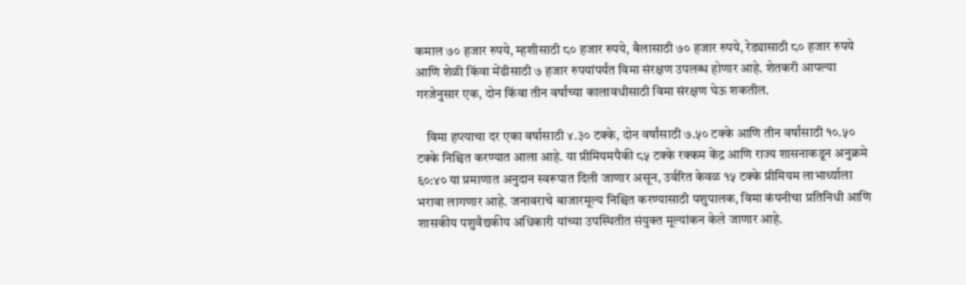कमाल ७० हजार रुपये, म्हशीसाठी ८० हजार रुपये, बैलासाठी ७० हजार रुपये, रेड्यासाठी ८० हजार रुपये आणि शेळी किंवा मेंढीसाठी ७ हजार रुपयांपर्यंत विमा संरक्षण उपलब्ध होणार आहे. शेतकरी आपल्या गरजेनुसार एक, दोन किंवा तीन वर्षांच्या कालावधीसाठी विमा संरक्षण घेऊ शकतील.

    विमा हप्त्याचा दर एका वर्षासाठी ४.३० टक्के, दोन वर्षांसाठी ७.५० टक्के आणि तीन वर्षांसाठी १०.५० टक्के निश्चित करण्यात आला आहे. या प्रीमियमपैकी ८५ टक्के रक्कम केंद्र आणि राज्य शासनाकडून अनुक्रमे ६०:४० या प्रमाणात अनुदान स्वरूपात दिली जाणार असून, उर्वरित केवळ १५ टक्के प्रीमियम लाभार्थ्याला भरावा लागणार आहे. जनावराचे बाजारमूल्य निश्चित करण्यासाठी पशुपालक, विमा कंपनीचा प्रतिनिधी आणि शासकीय पशुवैद्यकीय अधिकारी यांच्या उपस्थितीत संयुक्त मूल्यांकन केले जाणार आहे.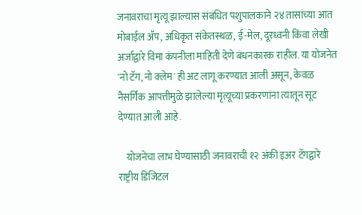जनावराचा मृत्यू झाल्यास संबंधित पशुपालकाने २४ तासांच्या आत मोबाईल ॲप, अधिकृत संकेतस्थळ, ई-मेल, दूरध्वनी किंवा लेखी अर्जाद्वारे विमा कंपनीला माहिती देणे बंधनकारक राहील. या योजनेत 'नो टॅग, नो क्लेम' ही अट लागू करण्यात आली असून, केवळ नैसर्गिक आपत्तीमुळे झालेल्या मृत्यूच्या प्रकरणांना त्यातून सूट देण्यात आली आहे.

    योजनेचा लाभ घेण्यासाठी जनावराची १२ अंकी इअर टॅगद्वारे राष्ट्रीय डिजिटल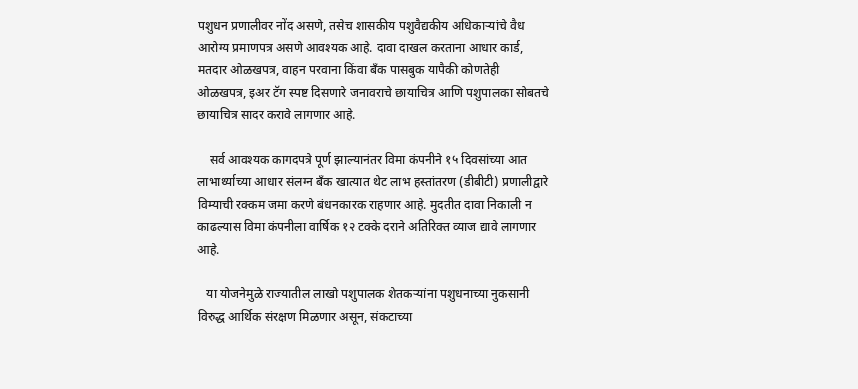पशुधन प्रणालीवर नोंद असणे, तसेच शासकीय पशुवैद्यकीय अधिकाऱ्यांचे वैध आरोग्य प्रमाणपत्र असणे आवश्यक आहे. दावा दाखल करताना आधार कार्ड, मतदार ओळखपत्र, वाहन परवाना किंवा बँक पासबुक यापैकी कोणतेही ओळखपत्र, इअर टॅग स्पष्ट दिसणारे जनावराचे छायाचित्र आणि पशुपालका सोबतचे छायाचित्र सादर करावे लागणार आहे.

    सर्व आवश्यक कागदपत्रे पूर्ण झाल्यानंतर विमा कंपनीने १५ दिवसांच्या आत लाभार्थ्याच्या आधार संलग्न बँक खात्यात थेट लाभ हस्तांतरण (डीबीटी) प्रणालीद्वारे विम्याची रक्कम जमा करणे बंधनकारक राहणार आहे. मुदतीत दावा निकाली न काढल्यास विमा कंपनीला वार्षिक १२ टक्के दराने अतिरिक्त व्याज द्यावे लागणार आहे.

   या योजनेमुळे राज्यातील लाखो पशुपालक शेतकऱ्यांना पशुधनाच्या नुकसानी विरुद्ध आर्थिक संरक्षण मिळणार असून, संकटाच्या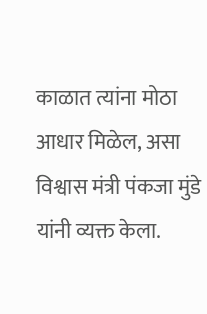काळात त्यांना मोठा आधार मिळेल, असा विश्वास मंत्री पंकजा मुंडे यांनी व्यक्त केला.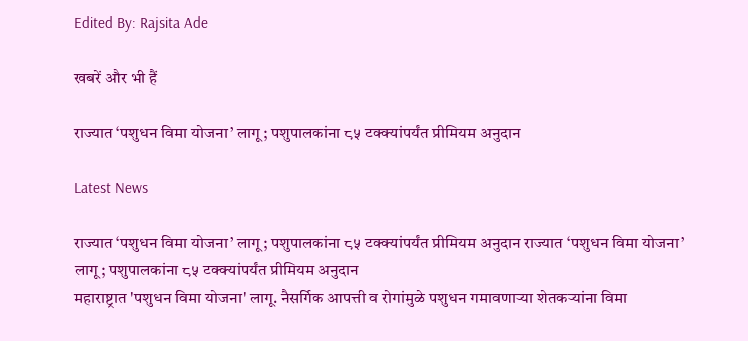Edited By: Rajsita Ade

खबरें और भी हैं

राज्यात ‘पशुधन विमा योजना’ लागू; पशुपालकांना ८५ टक्क्यांपर्यंत प्रीमियम अनुदान

Latest News

राज्यात ‘पशुधन विमा योजना’ लागू; पशुपालकांना ८५ टक्क्यांपर्यंत प्रीमियम अनुदान राज्यात ‘पशुधन विमा योजना’ लागू; पशुपालकांना ८५ टक्क्यांपर्यंत प्रीमियम अनुदान
महाराष्ट्रात 'पशुधन विमा योजना' लागू. नैसर्गिक आपत्ती व रोगांमुळे पशुधन गमावणाऱ्या शेतकऱ्यांना विमा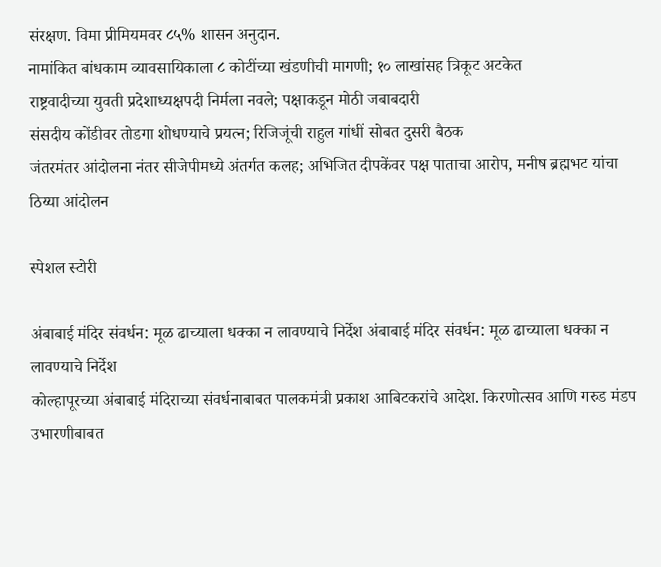संरक्षण. विमा प्रीमियमवर ८५% शासन अनुदान.
नामांकित बांधकाम व्यावसायिकाला ८ कोटींच्या खंडणीची मागणी; १० लाखांसह त्रिकूट अटकेत
राष्ट्रवादीच्या युवती प्रदेशाध्यक्षपदी निर्मला नवले; पक्षाकडून मोठी जबाबदारी
संसदीय कोंडीवर तोडगा शोधण्याचे प्रयत्न; रिजिजूंची राहुल गांधीं सोबत दुसरी बैठक
जंतरमंतर आंदोलना नंतर सीजेपीमध्ये अंतर्गत कलह; अभिजित दीपकेंवर पक्ष पाताचा आरोप, मनीष ब्रह्मभट यांचा ठिय्या आंदोलन

स्पेशल स्टोरी

अंबाबाई मंदिर संवर्धन: मूळ ढाच्याला धक्का न लावण्याचे निर्देश अंबाबाई मंदिर संवर्धन: मूळ ढाच्याला धक्का न लावण्याचे निर्देश
कोल्हापूरच्या अंबाबाई मंदिराच्या संवर्धनाबाबत पालकमंत्री प्रकाश आबिटकरांचे आदेश. किरणोत्सव आणि गरुड मंडप उभारणीबाबत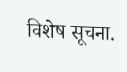विशेष सूचना.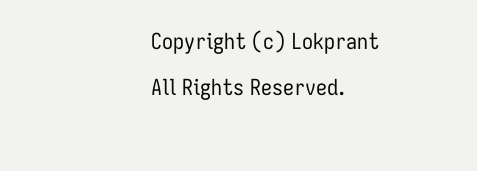Copyright (c) Lokprant All Rights Reserved.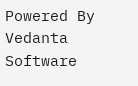Powered By Vedanta Software